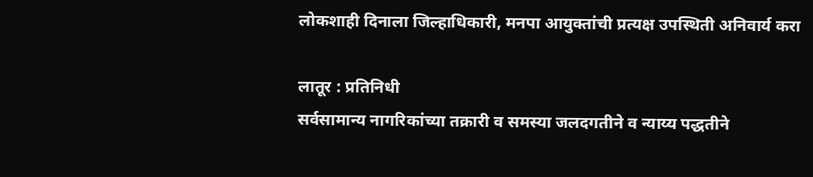लोकशाही दिनाला जिल्हाधिकारी, मनपा आयुक्तांची प्रत्यक्ष उपस्थिती अनिवार्य करा

लातूर : प्रतिनिधी
सर्वसामान्य नागरिकांच्या तक्रारी व समस्या जलदगतीने व न्याय्य पद्धतीने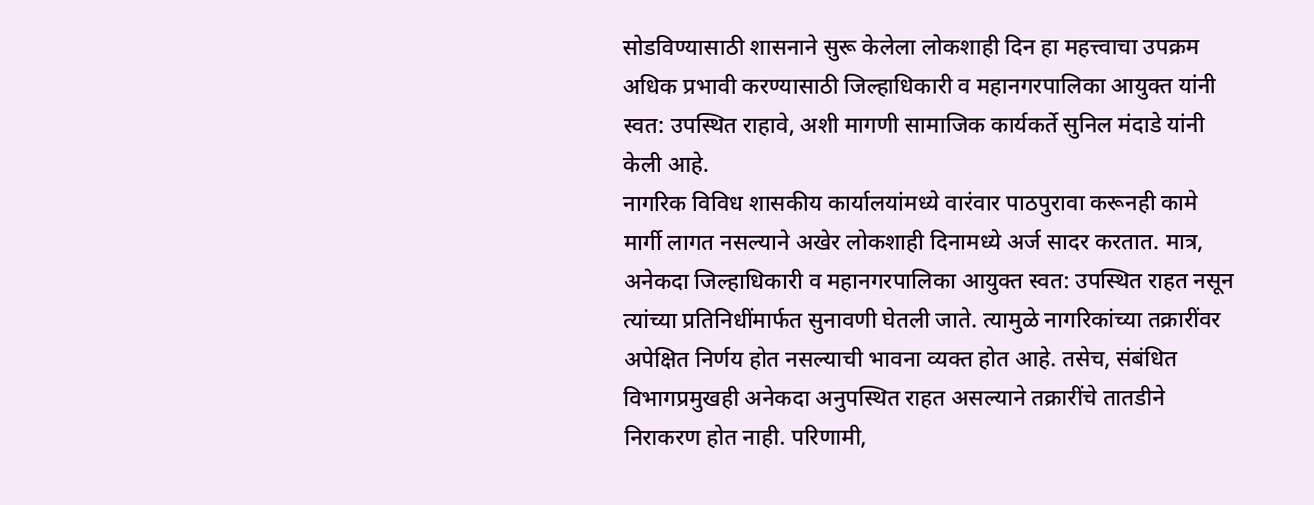सोडविण्यासाठी शासनाने सुरू केलेला लोकशाही दिन हा महत्त्वाचा उपक्रम अधिक प्रभावी करण्यासाठी जिल्हाधिकारी व महानगरपालिका आयुक्त यांनी स्वत: उपस्थित राहावे, अशी मागणी सामाजिक कार्यकर्ते सुनिल मंदाडे यांनी केली आहे.
नागरिक विविध शासकीय कार्यालयांमध्ये वारंवार पाठपुरावा करूनही कामे मार्गी लागत नसल्याने अखेर लोकशाही दिनामध्ये अर्ज सादर करतात. मात्र, अनेकदा जिल्हाधिकारी व महानगरपालिका आयुक्त स्वत: उपस्थित राहत नसून त्यांच्या प्रतिनिधींमार्फत सुनावणी घेतली जाते. त्यामुळे नागरिकांच्या तक्रारींवर अपेक्षित निर्णय होत नसल्याची भावना व्यक्त होत आहे. तसेच, संबंधित विभागप्रमुखही अनेकदा अनुपस्थित राहत असल्याने तक्रारींचे तातडीने निराकरण होत नाही. परिणामी,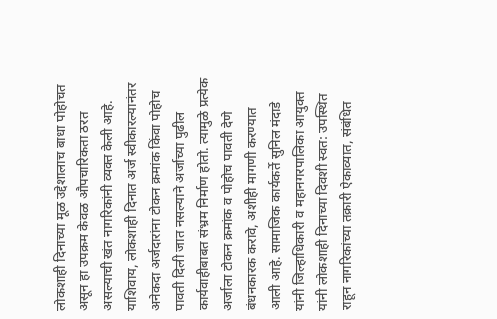लोकशाही दिनाच्या मूळ उद्देशालाच बाधा पोहोचत असून हा उपक्रम केवळ औपचारिकता ठरत असल्याची खंत नागरिकांनी व्यक्त केली आहे.
याशिवाय, लोकशाही दिनात अर्ज स्वीकारल्यानंतर अनेकदा अर्जदारांना टोकन क्रमांक किंवा पोहोच पावती दिली जात नसल्याने अर्जाच्या पुढील कार्यवाहीबाबत संभ्रम निर्माण होतो. त्यामुळे प्रत्येक अर्जाला टोकन क्रमांक व पोहोच पावती देणे बंधनकारक करावे, अशीही मागणी करण्यात आली आहे. सामाजिक कार्यकर्ते सुनिल मंदाडे यांनी जिल्हाधिकारी व महानगरपालिका आयुक्त यांनी लोकशाही दिनाच्या दिवशी स्वत: उपस्थित राहून नागरिकांच्या तक्रारी ऐकाव्यात, संबंधित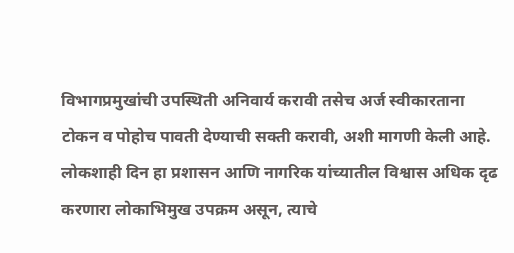विभागप्रमुखांची उपस्थिती अनिवार्य करावी तसेच अर्ज स्वीकारताना टोकन व पोहोच पावती देण्याची सक्ती करावी, अशी मागणी केली आहे. लोकशाही दिन हा प्रशासन आणि नागरिक यांच्यातील विश्वास अधिक दृढ करणारा लोकाभिमुख उपक्रम असून, त्याचे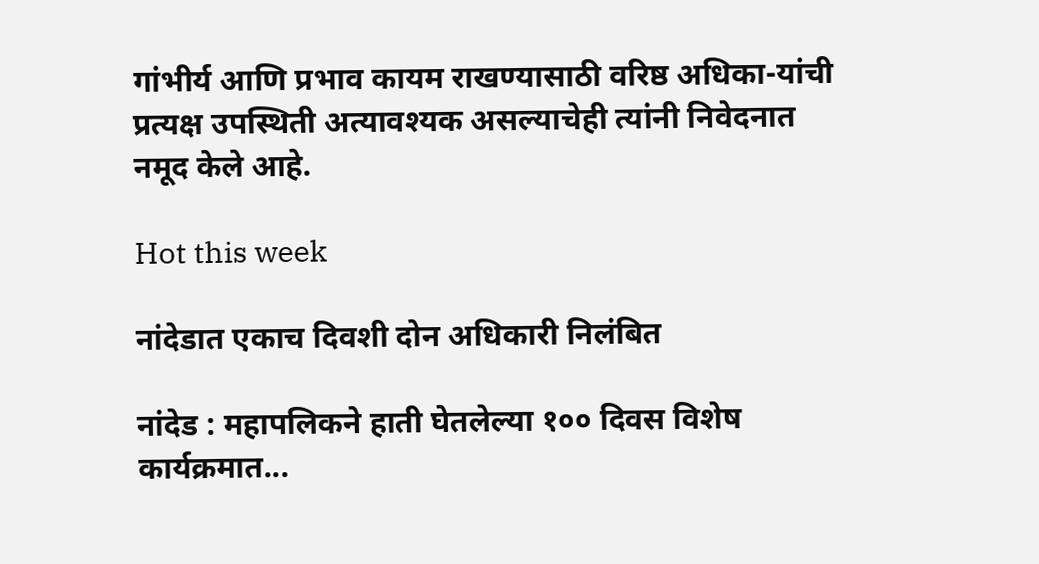गांभीर्य आणि प्रभाव कायम राखण्यासाठी वरिष्ठ अधिका-यांची प्रत्यक्ष उपस्थिती अत्यावश्यक असल्याचेही त्यांनी निवेदनात नमूद केले आहे.

Hot this week

नांदेडात एकाच दिवशी दोन अधिकारी निलंबित

नांदेड : महापलिकने हाती घेतलेल्या १०० दिवस विशेष कार्यक्रमात...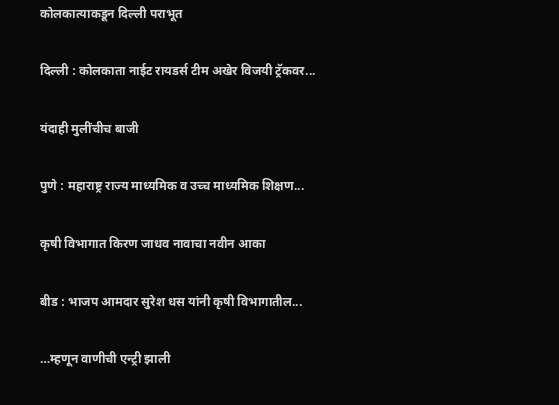कोलकात्याकडून दिल्ली पराभूत

दिल्ली : कोलकाता नाईट रायडर्स टीम अखेर विजयी ट्रॅकवर...

यंदाही मुलींचीच बाजी

पुणे : महाराष्ट्र राज्य माध्यमिक व उच्च माध्यमिक शिक्षण...

कृषी विभागात किरण जाधव नावाचा नवीन आका

बीड : भाजप आमदार सुरेश धस यांनी कृषी विभागातील...

…म्हणून वाणीची एन्ट्री झाली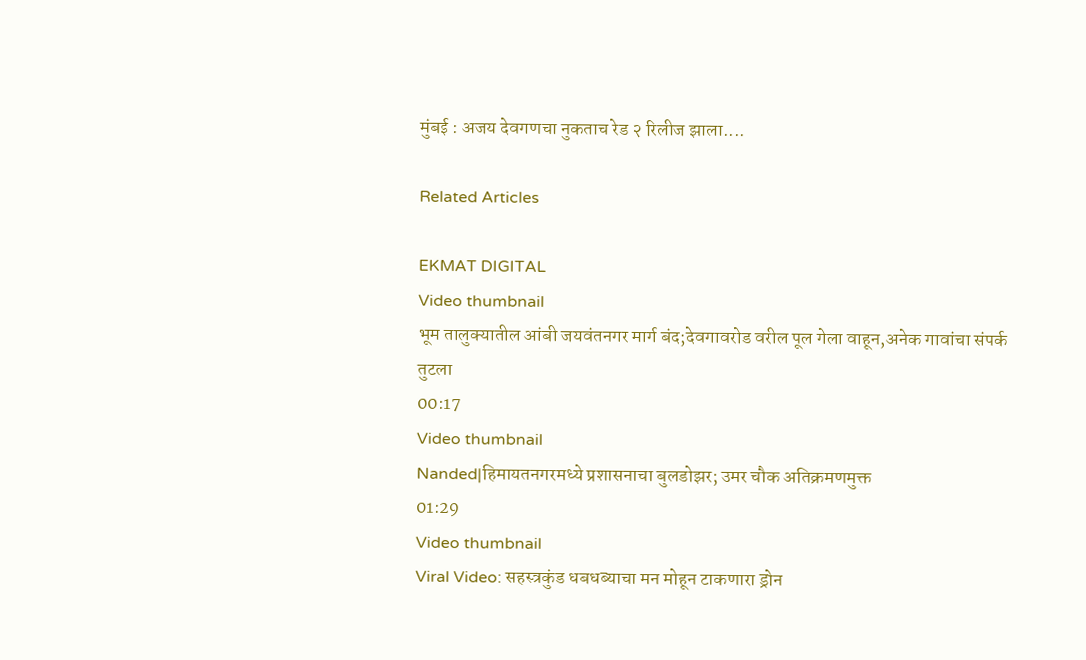मुंबई : अजय देवगणचा नुकताच रेड २ रिलीज झाला....

Related Articles

EKMAT DIGITAL
Video thumbnail
भूम तालुक्यातील आंबी जयवंतनगर मार्ग बंद;देवगावरोड वरील पूल गेला वाहून,अनेक गावांचा संपर्क तुटला
00:17
Video thumbnail
Nanded|हिमायतनगरमध्ये प्रशासनाचा बुलडोझर; उमर चौक अतिक्रमणमुक्त
01:29
Video thumbnail
Viral Video: सहस्त्रकुंड धबधब्याचा मन मोहून टाकणारा ड्रोन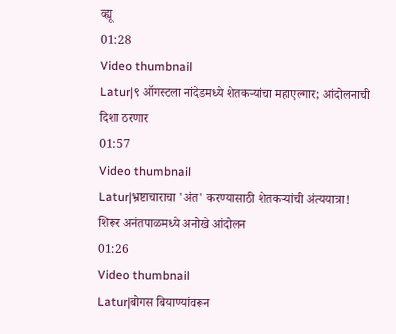व्ह्यू
01:28
Video thumbnail
Latur|९ ऑगस्टला नांदेडमध्ये शेतकऱ्यांचा महाएल्गार; आंदोलनाची दिशा ठरणार
01:57
Video thumbnail
Latur|भ्रष्टाचाराचा 'अंत' करण्यासाठी शेतकऱ्यांची अंत्ययात्रा! शिरूर अनंतपाळमध्ये अनोखे आंदोलन
01:26
Video thumbnail
Latur|बोगस बियाण्यांवरून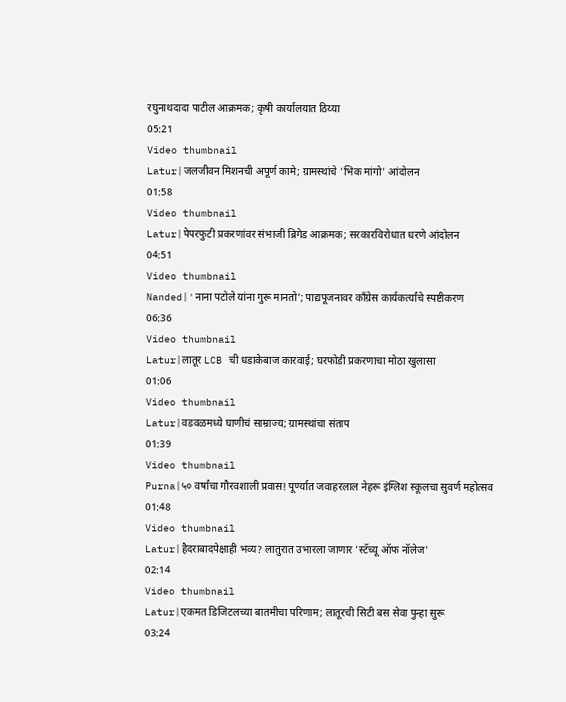रघुनाथदादा पाटील आक्रमक; कृषी कार्यालयात ठिय्या
05:21
Video thumbnail
Latur|जलजीवन मिशनची अपूर्ण कामे; ग्रामस्थांचे 'भिक मांगो' आंदोलन
01:58
Video thumbnail
Latur|पेपरफुटी प्रकरणांवर संभाजी ब्रिगेड आक्रमक; सरकारविरोधात धरणे आंदोलन
04:51
Video thumbnail
Nanded|'नाना पटोले यांना गुरू मानतो'; पाद्यपूजनावर काँग्रेस कार्यकर्त्यांचे स्पष्टीकरण
06:36
Video thumbnail
Latur|लातूर LCB ची धडाकेबाज कारवाई; घरफोडी प्रकरणाचा मोठा खुलासा
01:06
Video thumbnail
Latur|वडवळमध्ये घाणीचं साम्राज्य; ग्रामस्थांचा संताप
01:39
Video thumbnail
Purna|५० वर्षांचा गौरवशाली प्रवास! पूर्ण्यात जवाहरलाल नेहरू इंग्लिश स्कूलचा सुवर्ण महोत्सव
01:48
Video thumbnail
Latur|हैदराबादपेक्षाही भव्य? लातुरात उभारला जाणार 'स्टॅच्यू ऑफ नॉलेज'
02:14
Video thumbnail
Latur|एकमत डिजिटलच्या बातमीचा परिणाम; लातूरची सिटी बस सेवा पुन्हा सुरू
03:24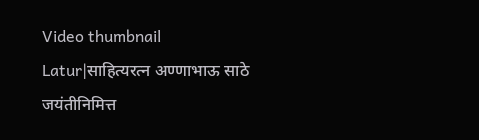Video thumbnail
Latur|साहित्यरत्न अण्णाभाऊ साठे जयंतीनिमित्त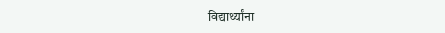विद्यार्थ्यांना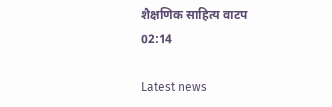शैक्षणिक साहित्य वाटप
02:14

Latest news